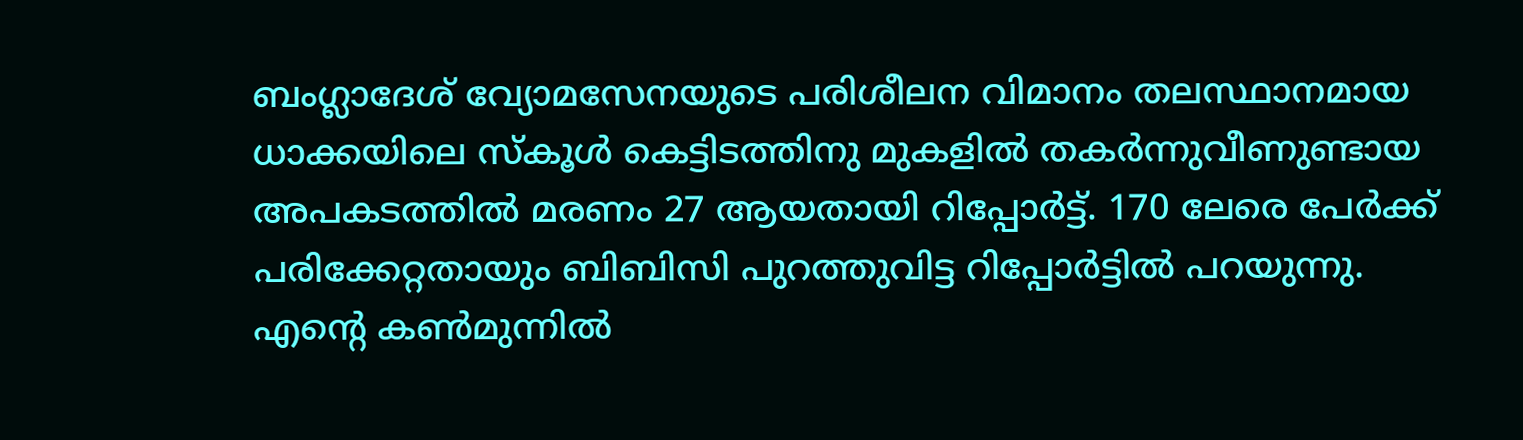ബംഗ്ലാദേശ് വ്യോമസേനയുടെ പരിശീലന വിമാനം തലസ്ഥാനമായ ധാക്കയിലെ സ്കൂൾ കെട്ടിടത്തിനു മുകളിൽ തകർന്നുവീണുണ്ടായ അപകടത്തിൽ മരണം 27 ആയതായി റിപ്പോർട്ട്. 170 ലേരെ പേർക്ക് പരിക്കേറ്റതായും ബിബിസി പുറത്തുവിട്ട റിപ്പോർട്ടിൽ പറയുന്നു.
എന്റെ കൺമുന്നിൽ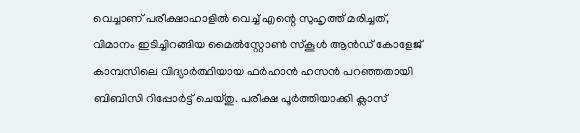വെച്ചാണ് പരീക്ഷാഹാളിൽ വെച്ച് എന്റെ സുഹൃത്ത് മരിച്ചത്, വിമാനം ഇടിച്ചിറങ്ങിയ മൈൽസ്റ്റോൺ സ്കൂൾ ആൻഡ് കോളേജ് കാമ്പസിലെ വിദ്യാർത്ഥിയായ ഫർഹാൻ ഹസൻ പറഞ്ഞതായി ബിബിസി റിപ്പോർട്ട് ചെയ്തു. പരീക്ഷ പൂർത്തിയാക്കി ക്ലാസ്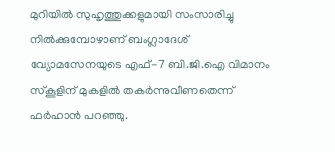മുറിയിൽ സുഹൃത്തുക്കളുമായി സംസാരിച്ചു നിൽക്കുമ്പോഴാണ് ബംഗ്ലാദേശ് വ്യോമസേനയുടെ എഫ്-7 ബി.ജി.ഐ വിമാനം സ്കൂളിന് മുകളിൽ തകർന്നുവീണതെന്ന് ഫർഹാൻ പറഞ്ഞു.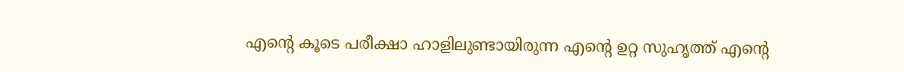എന്റെ കൂടെ പരീക്ഷാ ഹാളിലുണ്ടായിരുന്ന എന്റെ ഉറ്റ സുഹൃത്ത് എന്റെ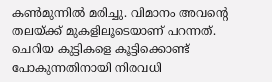കൺമുന്നിൽ മരിച്ചു. വിമാനം അവന്റെ തലയ്ക്ക് മുകളിലൂടെയാണ് പറന്നത്. ചെറിയ കുട്ടികളെ കൂട്ടിക്കൊണ്ട് പോകുന്നതിനായി നിരവധി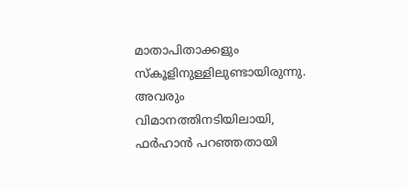മാതാപിതാക്കളും സ്കൂളിനുള്ളിലുണ്ടായിരുന്നു. അവരും വിമാനത്തിനടിയിലായി, ഫർഹാൻ പറഞ്ഞതായി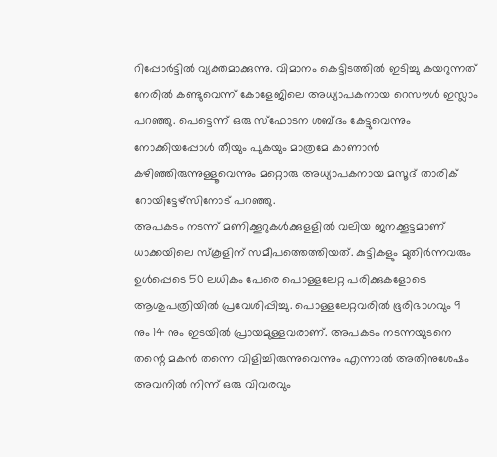റിപ്പോർട്ടിൽ വ്യക്തമാക്കുന്നു. വിമാനം കെട്ടിടത്തിൽ ഇടിച്ചു കയറുന്നത് നേരിൽ കണ്ടുവെന്ന് കോളേജിലെ അധ്യാപകനായ റെസൗൾ ഇസ്ലാം പറഞ്ഞു. പെട്ടെന്ന് ഒരു സ്ഫോടന ശബ്ദം കേട്ടുവെന്നും നോക്കിയപ്പോൾ തീയും പുകയും മാത്രമേ കാണാൻ കഴിഞ്ഞിരുന്നുള്ളൂവെന്നും മറ്റൊരു അധ്യാപകനായ മസൂദ് താരിക് റോയിട്ടേഴ്സിനോട് പറഞ്ഞു.
അപകടം നടന്ന് മണിക്കൂറുകൾക്കുളളിൽ വലിയ ജനക്കൂട്ടമാണ് ധാക്കയിലെ സ്കൂളിന് സമീപത്തെത്തിയത്. കുട്ടികളും മുതിർന്നവരും ഉൾപ്പെടെ 50 ലധികം പേരെ പൊള്ളലേറ്റ പരിക്കുകളോടെ ആശുപത്രിയിൽ പ്രവേശിപ്പിച്ചു. പൊള്ളലേറ്റവരിൽ ഭൂരിഭാഗവും 9 നും 14 നും ഇടയിൽ പ്രായമുള്ളവരാണ്. അപകടം നടന്നയുടനെ തന്റെ മകൻ തന്നെ വിളിച്ചിരുന്നുവെന്നും എന്നാൽ അതിനുശേഷം അവനിൽ നിന്ന് ഒരു വിവരവും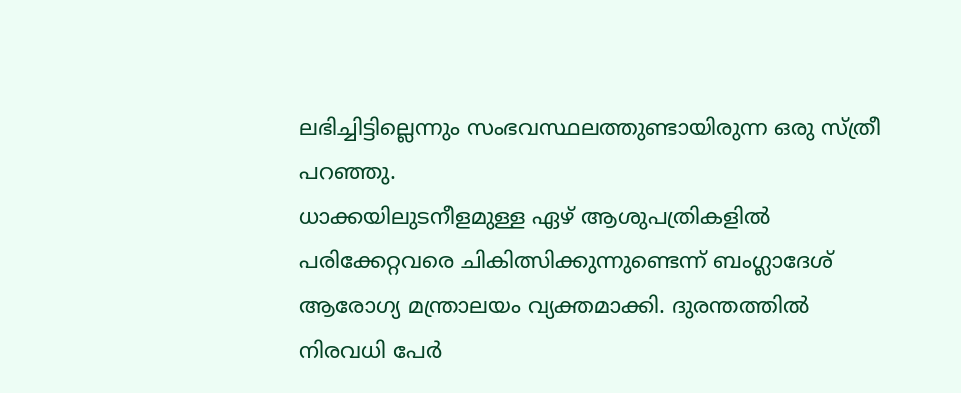ലഭിച്ചിട്ടില്ലെന്നും സംഭവസ്ഥലത്തുണ്ടായിരുന്ന ഒരു സ്ത്രീ പറഞ്ഞു.
ധാക്കയിലുടനീളമുള്ള ഏഴ് ആശുപത്രികളിൽ പരിക്കേറ്റവരെ ചികിത്സിക്കുന്നുണ്ടെന്ന് ബംഗ്ലാദേശ് ആരോഗ്യ മന്ത്രാലയം വ്യക്തമാക്കി. ദുരന്തത്തിൽ നിരവധി പേർ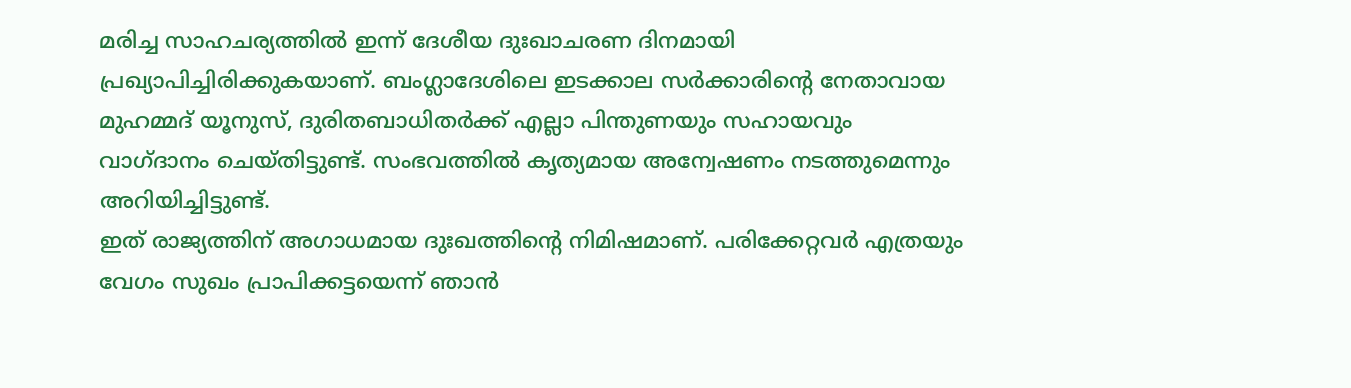മരിച്ച സാഹചര്യത്തിൽ ഇന്ന് ദേശീയ ദുഃഖാചരണ ദിനമായി പ്രഖ്യാപിച്ചിരിക്കുകയാണ്. ബംഗ്ലാദേശിലെ ഇടക്കാല സർക്കാരിന്റെ നേതാവായ മുഹമ്മദ് യൂനുസ്, ദുരിതബാധിതർക്ക് എല്ലാ പിന്തുണയും സഹായവും വാഗ്ദാനം ചെയ്തിട്ടുണ്ട്. സംഭവത്തിൽ കൃത്യമായ അന്വേഷണം നടത്തുമെന്നും അറിയിച്ചിട്ടുണ്ട്.
ഇത് രാജ്യത്തിന് അഗാധമായ ദുഃഖത്തിന്റെ നിമിഷമാണ്. പരിക്കേറ്റവർ എത്രയും വേഗം സുഖം പ്രാപിക്കട്ടയെന്ന് ഞാൻ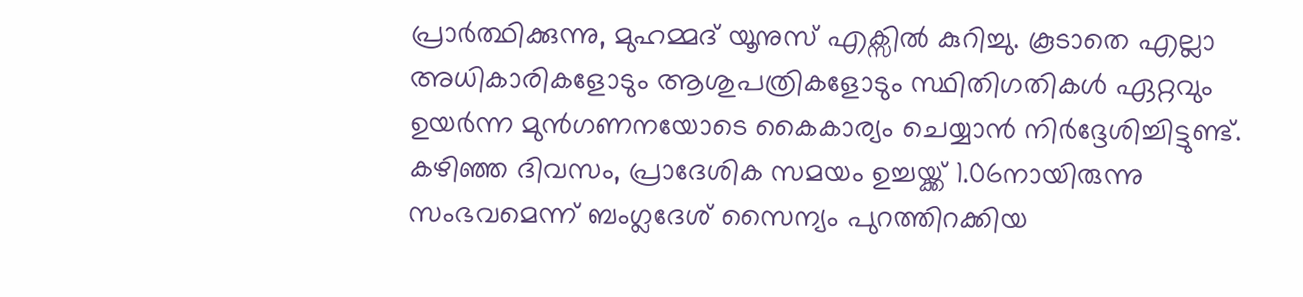പ്രാർത്ഥിക്കുന്നു, മുഹമ്മദ് യൂനുസ് എക്സിൽ കുറിച്ചു. കൂടാതെ എല്ലാ അധികാരികളോടും ആശുപത്രികളോടും സ്ഥിതിഗതികൾ ഏറ്റവും ഉയർന്ന മുൻഗണനയോടെ കൈകാര്യം ചെയ്യാൻ നിർദ്ദേശിച്ചിട്ടുണ്ട്.
കഴിഞ്ഞ ദിവസം, പ്രാദേശിക സമയം ഉച്ചയ്ക്ക് 1.06നായിരുന്നു സംഭവമെന്ന് ബംഗ്ലദേശ് സൈന്യം പുറത്തിറക്കിയ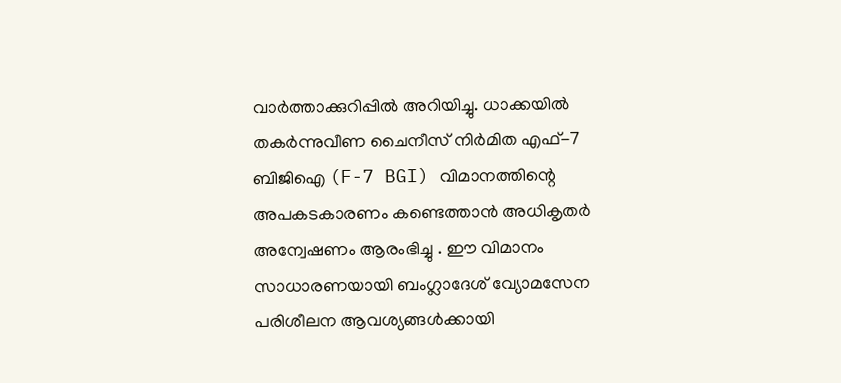വാർത്താക്കുറിപ്പിൽ അറിയിച്ചു. ധാക്കയിൽ തകർന്നുവീണ ചൈനീസ് നിർമിത എഫ്-7 ബിജിഐ (F-7 BGI) വിമാനത്തിന്റെ അപകടകാരണം കണ്ടെത്താൻ അധികൃതർ അന്വേഷണം ആരംഭിച്ചു . ഈ വിമാനം സാധാരണയായി ബംഗ്ലാദേശ് വ്യോമസേന പരിശീലന ആവശ്യങ്ങൾക്കായി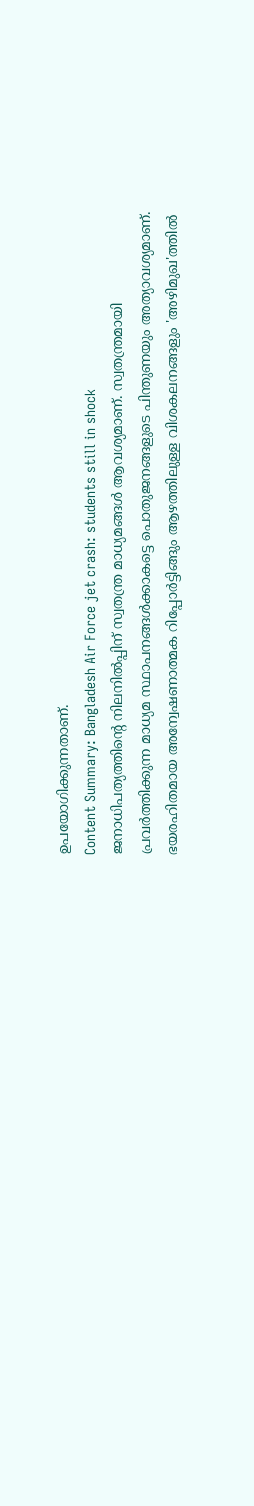ഉപയോഗിക്കുന്നതാണ്.
Content Summary: Bangladesh Air Force jet crash: students still in shock
ജനാധിപത്യത്തിന്റെ നിലനിൽപ്പിന് സ്വതന്ത്ര മാധ്യമങ്ങൾ ആവശ്യമാണ്. സ്വതന്ത്രമായി പ്രവർത്തിക്കുന്ന മാധ്യമ സ്ഥാപനങ്ങൾക്കാകട്ടെ പൊതുജനങ്ങളുടെ പിന്തുണയും അത്യാവശ്യമാണ്. ഭയരഹിതമായ അന്വേഷണാത്മക റിപ്പോർട്ടിങ്ങും ആഴത്തിലുള്ള വിശകലനങ്ങളും 'അഴിമുഖ'ത്തിൽ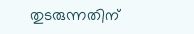തുടരുന്നതിന്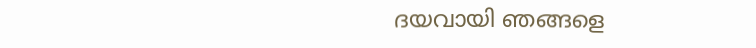ദയവായി ഞങ്ങളെ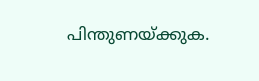പിന്തുണയ്ക്കുക.